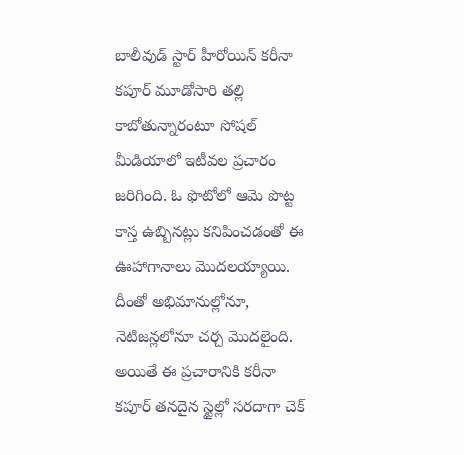బాలీవుడ్ స్టార్ హీరోయిన్ కరీనా కపూర్ మూడోసారి తల్లి కాబోతున్నారంటూ సోషల్ మీడియాలో ఇటీవల ప్రచారం జరిగింది. ఓ ఫొటోలో ఆమె పొట్ట కాస్త ఉబ్బినట్లు కనిపించడంతో ఈ ఊహాగానాలు మొదలయ్యాయి. దీంతో అభిమానుల్లోనూ, నెటిజన్లలోనూ చర్చ మొదలైంది.
అయితే ఈ ప్రచారానికి కరీనా కపూర్ తనదైన స్టైల్లో సరదాగా చెక్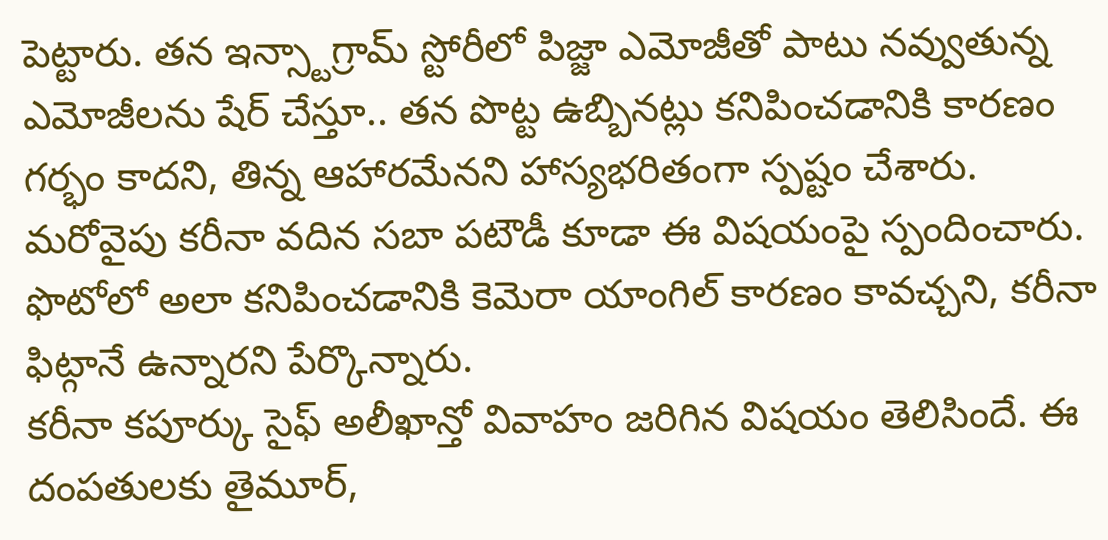పెట్టారు. తన ఇన్స్టాగ్రామ్ స్టోరీలో పిజ్జా ఎమోజీతో పాటు నవ్వుతున్న ఎమోజీలను షేర్ చేస్తూ.. తన పొట్ట ఉబ్బినట్లు కనిపించడానికి కారణం గర్భం కాదని, తిన్న ఆహారమేనని హాస్యభరితంగా స్పష్టం చేశారు.
మరోవైపు కరీనా వదిన సబా పటౌడీ కూడా ఈ విషయంపై స్పందించారు. ఫొటోలో అలా కనిపించడానికి కెమెరా యాంగిల్ కారణం కావచ్చని, కరీనా ఫిట్గానే ఉన్నారని పేర్కొన్నారు.
కరీనా కపూర్కు సైఫ్ అలీఖాన్తో వివాహం జరిగిన విషయం తెలిసిందే. ఈ దంపతులకు తైమూర్,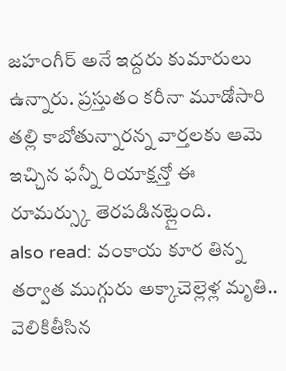జహంగీర్ అనే ఇద్దరు కుమారులు ఉన్నారు. ప్రస్తుతం కరీనా మూడోసారి తల్లి కాబోతున్నారన్న వార్తలకు ఆమె ఇచ్చిన ఫన్నీ రియాక్షన్తో ఈ రూమర్స్కు తెరపడినట్లైంది.
also read: వంకాయ కూర తిన్న తర్వాత ముగ్గురు అక్కాచెల్లెళ్ల మృతి.. వెలికితీసిన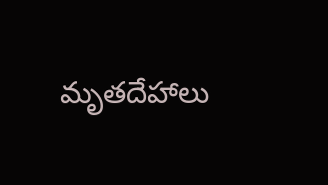మృతదేహాలు